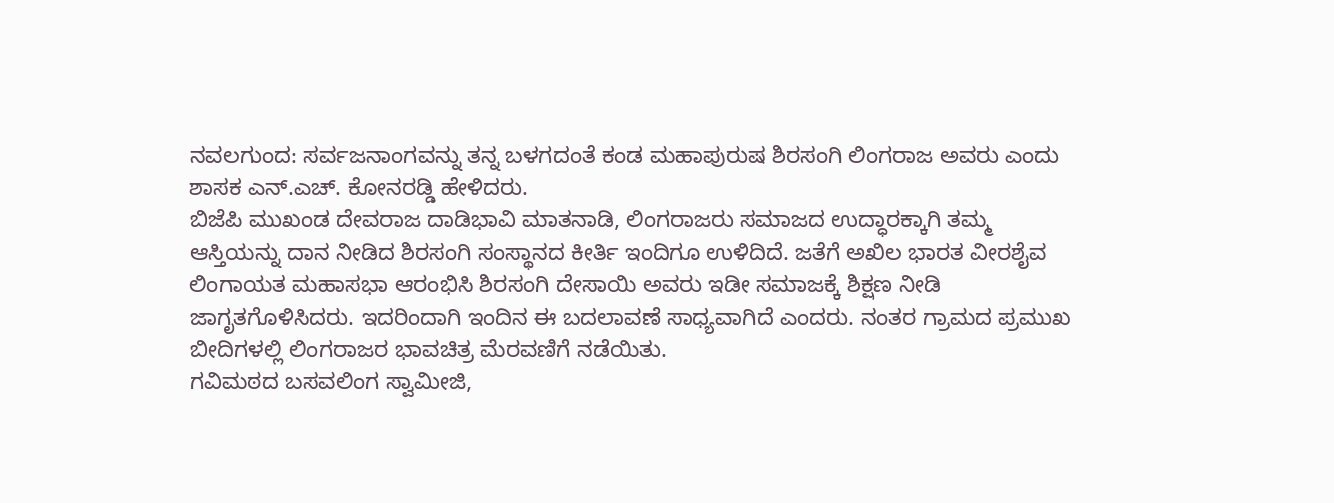ನವಲಗುಂದ: ಸರ್ವಜನಾಂಗವನ್ನು ತನ್ನ ಬಳಗದಂತೆ ಕಂಡ ಮಹಾಪುರುಷ ಶಿರಸಂಗಿ ಲಿಂಗರಾಜ ಅವರು ಎಂದು ಶಾಸಕ ಎನ್.ಎಚ್. ಕೋನರಡ್ಡಿ ಹೇಳಿದರು.
ಬಿಜೆಪಿ ಮುಖಂಡ ದೇವರಾಜ ದಾಡಿಭಾವಿ ಮಾತನಾಡಿ, ಲಿಂಗರಾಜರು ಸಮಾಜದ ಉದ್ಧಾರಕ್ಕಾಗಿ ತಮ್ಮ ಆಸ್ತಿಯನ್ನು ದಾನ ನೀಡಿದ ಶಿರಸಂಗಿ ಸಂಸ್ಥಾನದ ಕೀರ್ತಿ ಇಂದಿಗೂ ಉಳಿದಿದೆ. ಜತೆಗೆ ಅಖಿಲ ಭಾರತ ವೀರಶೈವ ಲಿಂಗಾಯತ ಮಹಾಸಭಾ ಆರಂಭಿಸಿ ಶಿರಸಂಗಿ ದೇಸಾಯಿ ಅವರು ಇಡೀ ಸಮಾಜಕ್ಕೆ ಶಿಕ್ಷಣ ನೀಡಿ ಜಾಗೃತಗೊಳಿಸಿದರು. ಇದರಿಂದಾಗಿ ಇಂದಿನ ಈ ಬದಲಾವಣೆ ಸಾಧ್ಯವಾಗಿದೆ ಎಂದರು. ನಂತರ ಗ್ರಾಮದ ಪ್ರಮುಖ ಬೀದಿಗಳಲ್ಲಿ ಲಿಂಗರಾಜರ ಭಾವಚಿತ್ರ ಮೆರವಣಿಗೆ ನಡೆಯಿತು.
ಗವಿಮಠದ ಬಸವಲಿಂಗ ಸ್ವಾಮೀಜಿ,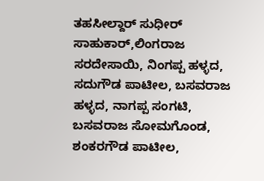ತಹಸೀಲ್ದಾರ್ ಸುಧೀರ್ ಸಾಹುಕಾರ್,ಲಿಂಗರಾಜ ಸರದೇಸಾಯಿ, ನಿಂಗಪ್ಪ ಹಳ್ಳದ, ಸದುಗೌಡ ಪಾಟೀಲ, ಬಸವರಾಜ ಹಳ್ಳದ, ನಾಗಪ್ಪ ಸಂಗಟಿ, ಬಸವರಾಜ ಸೋಮಗೊಂಡ, ಶಂಕರಗೌಡ ಪಾಟೀಲ,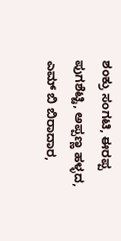ಶಂಕ್ರು ಸಂಗಟಿ, ಈರಪ್ಪ ಪುಗಶೆಟ್ಟಿ, ಅಪ್ಪಣ್ಣ ಹಳ್ಳದ, ಎಮ್ ಬಿ ಬಿರಾದಾರ,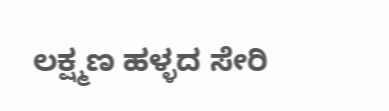ಲಕ್ಷ್ಮಣ ಹಳ್ಳದ ಸೇರಿ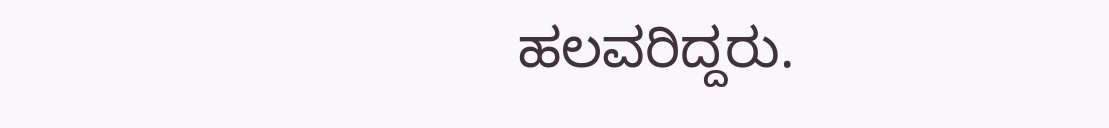ಹಲವರಿದ್ದರು.